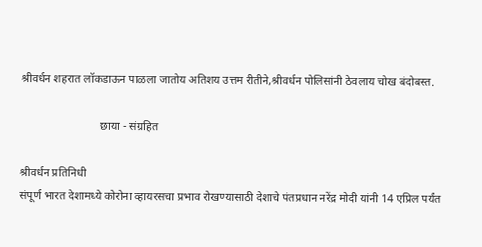श्रीवर्धन शहरात लॉकडाऊन पाळला जातोय अतिशय उत्तम रीतीने,श्रीवर्धन पोलिसांनी ठेवलाय चोख बंदोबस्त.

                            छाया - संग्रहित

श्रीवर्धन प्रतिनिधी
संपूर्ण भारत देशामध्ये कोरोना व्हायरसचा प्रभाव रोखण्यासाठी देशाचे पंतप्रधान नरेंद्र मोदी यांनी 14 एप्रिल पर्यंत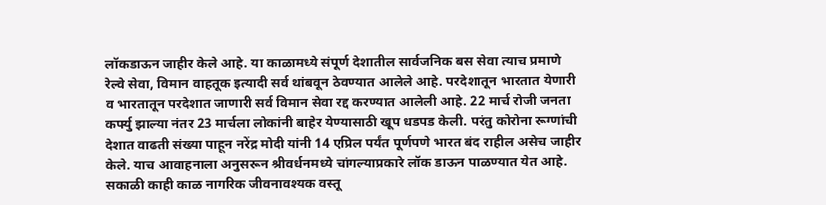लॉकडाऊन जाहीर केले आहे. या काळामध्ये संपूर्ण देशातील सार्वजनिक बस सेवा त्याच प्रमाणे रेल्वे सेवा, विमान वाहतूक इत्यादी सर्व थांबवून ठेवण्यात आलेले आहे. परदेशातून भारतात येणारी व भारतातून परदेशात जाणारी सर्व विमान सेवा रद्द करण्यात आलेली आहे. 22 मार्च रोजी जनता कर्फ्यु झाल्या नंतर 23 मार्चला लोकांनी बाहेर येण्यासाठी खूप धडपड केली. परंतु कोरोना रूग्णांची देशात वाढती संख्या पाहून नरेंद्र मोदी यांनी 14 एप्रिल पर्यंत पूर्णपणे भारत बंद राहील असेच जाहीर केले. याच आवाहनाला अनुसरून श्रीवर्धनमध्ये चांगल्याप्रकारे लॉक डाऊन पाळण्यात येत आहे. सकाळी काही काळ नागरिक जीवनावश्यक वस्तू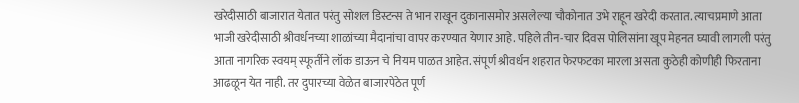खरेदीसाठी बाजारात येतात परंतु सोशल डिस्टन्स ते भान राखून दुकानासमोर असलेल्या चौकोनात उभे राहून खरेदी करतात. त्याचप्रमाणे आता भाजी खरेदीसाठी श्रीवर्धनच्या शाळांच्या मैदानांचा वापर करण्यात येणार आहे. पहिले तीन-चार दिवस पोलिसांना खूप मेहनत घ्यावी लागली परंतु आता नागरिक स्वयम् स्फूर्तीने लॉक डाऊन चे नियम पाळत आहेत. संपूर्ण श्रीवर्धन शहरात फेरफटका मारला असता कुठेही कोणीही फिरताना आढळून येत नाही. तर दुपारच्या वेळेत बाजारपेठेत पूर्ण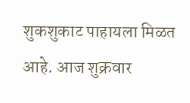शुकशुकाट पाहायला मिळत आहे. आज शुक्रवार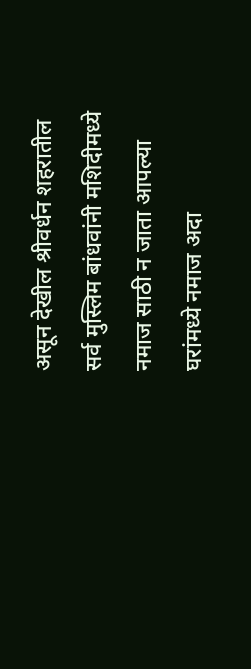असून देखील श्रीवर्धन शहरातील सर्व मुस्लिम बांधवांनी मशिदीमध्ये नमाज साठी न जाता आपल्या घरांमध्ये नमाज अदा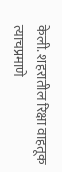केली. शहरातील रिक्षा वाहतूक त्याचप्रमाणे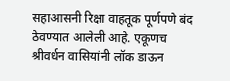सहाआसनी रिक्षा वाहतूक पूर्णपणे बंद ठेवण्यात आलेली आहे. एकूणच श्रीवर्धन वासियांनी लॉक डाऊन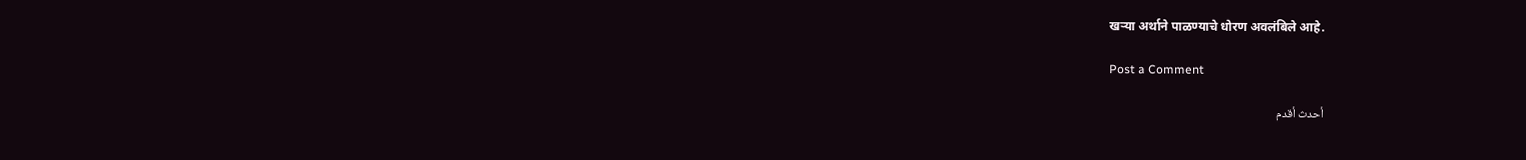खऱ्या अर्थाने पाळण्याचे धोरण अवलंबिले आहे.

Post a Comment

أحدث أقدم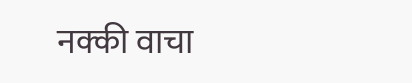नक्की वाचा